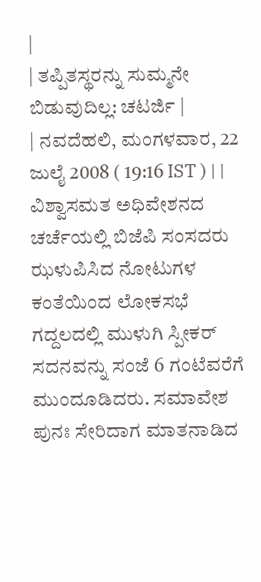|
| ತಪ್ಪಿತಸ್ಥರನ್ನು ಸುಮ್ಮನೇ ಬಿಡುವುದಿಲ್ಲ: ಚಟರ್ಜಿ |
| ನವದೆಹಲಿ, ಮಂಗಳವಾರ, 22 ಜುಲೈ 2008 ( 19:16 IST ) | |
ವಿಶ್ವಾಸಮತ ಅಧಿವೇಶನದ ಚರ್ಚೆಯಲ್ಲಿ ಬಿಜೆಪಿ ಸಂಸದರು ಝಳುಪಿಸಿದ ನೋಟುಗಳ ಕಂತೆಯಿಂದ ಲೋಕಸಭೆ ಗದ್ದಲದಲ್ಲಿ ಮುಳುಗಿ ಸ್ಪೀಕರ್ ಸದನವನ್ನು ಸಂಜೆ 6 ಗಂಟೆವರೆಗೆ ಮುಂದೂಡಿದರು. ಸಮಾವೇಶ ಪುನಃ ಸೇರಿದಾಗ ಮಾತನಾಡಿದ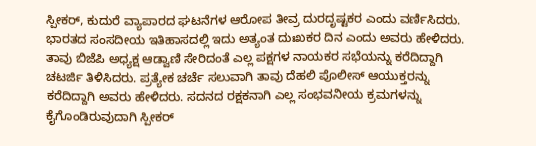ಸ್ಪೀಕರ್, ಕುದುರೆ ವ್ಯಾಪಾರದ ಘಟನೆಗಳ ಆರೋಪ ತೀವ್ರ ದುರದೃಷ್ಟಕರ ಎಂದು ವರ್ಣಿಸಿದರು. ಭಾರತದ ಸಂಸದೀಯ ಇತಿಹಾಸದಲ್ಲಿ ಇದು ಅತ್ಯಂತ ದುಃಖಕರ ದಿನ ಎಂದು ಅವರು ಹೇಳಿದರು.
ತಾವು ಬಿಜೆಪಿ ಅಧ್ಯಕ್ಷ ಆಡ್ವಾಣಿ ಸೇರಿದಂತೆ ಎಲ್ಲ ಪಕ್ಷಗಳ ನಾಯಕರ ಸಭೆಯನ್ನು ಕರೆದಿದ್ದಾಗಿ ಚಟರ್ಜಿ ತಿಳಿಸಿದರು. ಪ್ರತ್ಯೇಕ ಚರ್ಚೆ ಸಲುವಾಗಿ ತಾವು ದೆಹಲಿ ಪೊಲೀಸ್ ಆಯುಕ್ತರನ್ನು ಕರೆದಿದ್ದಾಗಿ ಅವರು ಹೇಳಿದರು. ಸದನದ ರಕ್ಷಕನಾಗಿ ಎಲ್ಲ ಸಂಭವನೀಯ ಕ್ರಮಗಳನ್ನು ಕೈಗೊಂಡಿರುವುದಾಗಿ ಸ್ಪೀಕರ್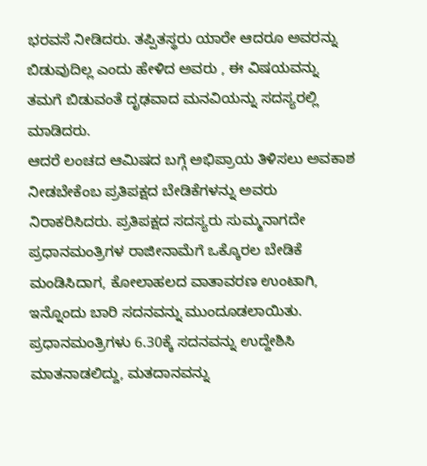ಭರವಸೆ ನೀಡಿದರು. ತಪ್ಪಿತಸ್ಥರು ಯಾರೇ ಆದರೂ ಅವರನ್ನು ಬಿಡುವುದಿಲ್ಲ ಎಂದು ಹೇಳಿದ ಅವರು , ಈ ವಿಷಯವನ್ನು ತಮಗೆ ಬಿಡುವಂತೆ ದೃಢವಾದ ಮನವಿಯನ್ನು ಸದಸ್ಯರಲ್ಲಿ ಮಾಡಿದರು.
ಆದರೆ ಲಂಚದ ಆಮಿಷದ ಬಗ್ಗೆ ಅಭಿಪ್ರಾಯ ತಿಳಿಸಲು ಅವಕಾಶ ನೀಡಬೇಕೆಂಬ ಪ್ರತಿಪಕ್ಷದ ಬೇಡಿಕೆಗಳನ್ನು ಅವರು ನಿರಾಕರಿಸಿದರು. ಪ್ರತಿಪಕ್ಷದ ಸದಸ್ಯರು ಸುಮ್ಮನಾಗದೇ ಪ್ರಧಾನಮಂತ್ರಿಗಳ ರಾಜೀನಾಮೆಗೆ ಒಕ್ಕೊರಲ ಬೇಡಿಕೆ ಮಂಡಿಸಿದಾಗ, ಕೋಲಾಹಲದ ವಾತಾವರಣ ಉಂಟಾಗಿ, ಇನ್ನೊಂದು ಬಾರಿ ಸದನವನ್ನು ಮುಂದೂಡಲಾಯಿತು. ಪ್ರಧಾನಮಂತ್ರಿಗಳು 6.30ಕ್ಕೆ ಸದನವನ್ನು ಉದ್ದೇಶಿಸಿ ಮಾತನಾಡಲಿದ್ದು, ಮತದಾನವನ್ನು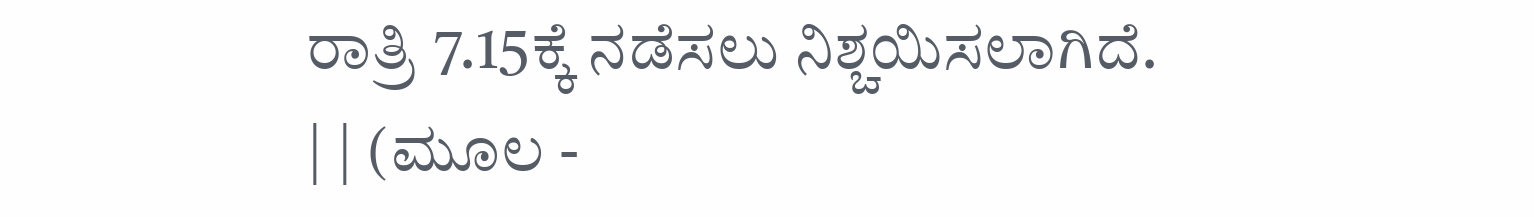ರಾತ್ರಿ 7.15ಕ್ಕೆ ನಡೆಸಲು ನಿಶ್ಚಯಿಸಲಾಗಿದೆ.
| | (ಮೂಲ -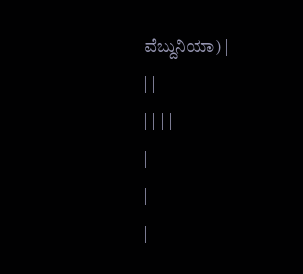ವೆಬ್ದುನಿಯಾ) |
| |
| | | |
|
|
|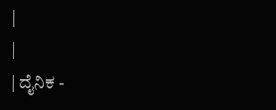|
|
| ದೈನಿಕ -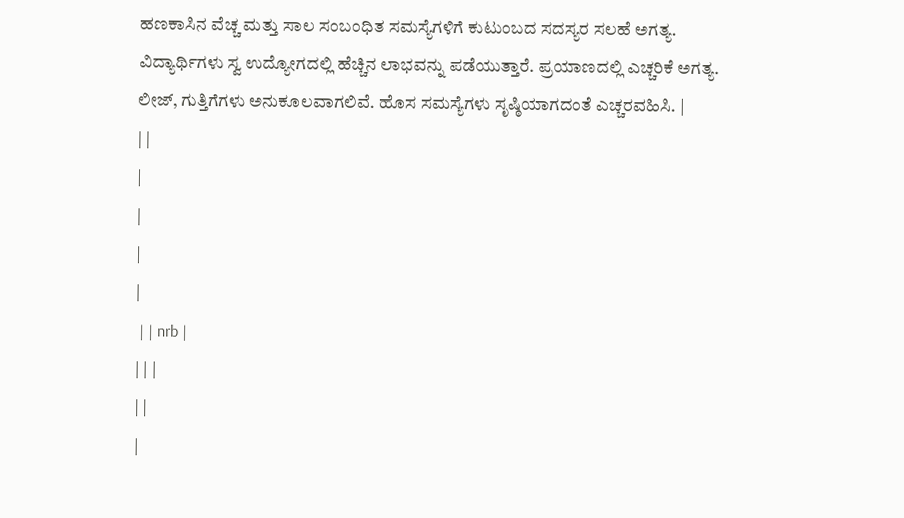ಹಣಕಾಸಿನ ವೆಚ್ಚ ಮತ್ತು ಸಾಲ ಸಂಬಂಧಿತ ಸಮಸ್ಯೆಗಳಿಗೆ ಕುಟುಂಬದ ಸದಸ್ಯರ ಸಲಹೆ ಅಗತ್ಯ. ವಿದ್ಯಾರ್ಥಿಗಳು ಸ್ವ ಉದ್ಯೋಗದಲ್ಲಿ ಹೆಚ್ಚಿನ ಲಾಭವನ್ನು ಪಡೆಯುತ್ತಾರೆ. ಪ್ರಯಾಣದಲ್ಲಿ ಎಚ್ಚರಿಕೆ ಅಗತ್ಯ. ಲೀಜ್, ಗುತ್ತಿಗೆಗಳು ಅನುಕೂಲವಾಗಲಿವೆ. ಹೊಸ ಸಮಸ್ಯೆಗಳು ಸೃಷ್ಠಿಯಾಗದಂತೆ ಎಚ್ಚರವಹಿಸಿ. |
| |
|
|
|
|
 | | nrb |
| | |
| |
|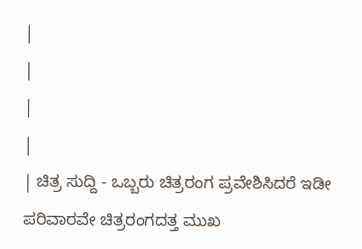|
|
|
|
| ಚಿತ್ರ ಸುದ್ದಿ - ಒಬ್ಬರು ಚಿತ್ರರಂಗ ಪ್ರವೇಶಿಸಿದರೆ ಇಡೀ ಪರಿವಾರವೇ ಚಿತ್ರರಂಗದತ್ತ ಮುಖ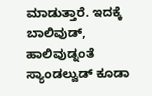ಮಾಡುತ್ತಾರೆ. ಇದಕ್ಕೆ ಬಾಲಿವುಡ್, ಹಾಲಿವುಡ್ನಂತೆ ಸ್ಯಾಂಡಲ್ವುಡ್ ಕೂಡಾ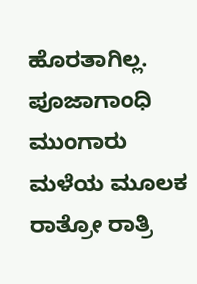ಹೊರತಾಗಿಲ್ಲ. ಪೂಜಾಗಾಂಧಿ ಮುಂಗಾರು ಮಳೆಯ ಮೂಲಕ ರಾತ್ರೋ ರಾತ್ರಿ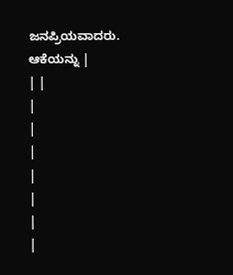ಜನಪ್ರಿಯವಾದರು. ಆಕೆಯನ್ನು |
| |
|
|
|
|
|
|
|